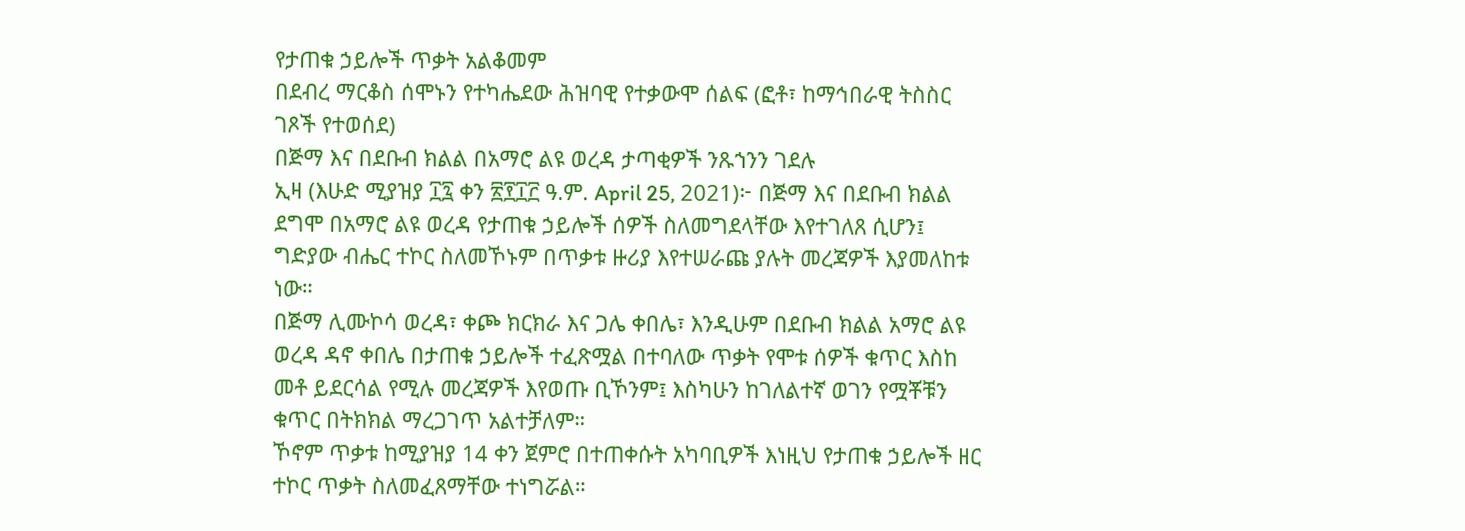የታጠቁ ኃይሎች ጥቃት አልቆመም
በደብረ ማርቆስ ሰሞኑን የተካሔደው ሕዝባዊ የተቃውሞ ሰልፍ (ፎቶ፣ ከማኅበራዊ ትስስር ገጾች የተወሰደ)
በጅማ እና በደቡብ ክልል በአማሮ ልዩ ወረዳ ታጣቂዎች ንጹኀንን ገደሉ
ኢዛ (እሁድ ሚያዝያ ፲፯ ቀን ፳፻፲፫ ዓ.ም. April 25, 2021)፦ በጅማ እና በደቡብ ክልል ደግሞ በአማሮ ልዩ ወረዳ የታጠቁ ኃይሎች ሰዎች ስለመግደላቸው እየተገለጸ ሲሆን፤ ግድያው ብሔር ተኮር ስለመኾኑም በጥቃቱ ዙሪያ እየተሠራጩ ያሉት መረጃዎች እያመለከቱ ነው።
በጅማ ሊሙኮሳ ወረዳ፣ ቀጮ ክርክራ እና ጋሌ ቀበሌ፣ እንዲሁም በደቡብ ክልል አማሮ ልዩ ወረዳ ዳኖ ቀበሌ በታጠቁ ኃይሎች ተፈጽሟል በተባለው ጥቃት የሞቱ ሰዎች ቁጥር እስከ መቶ ይደርሳል የሚሉ መረጃዎች እየወጡ ቢኾንም፤ እስካሁን ከገለልተኛ ወገን የሟቾቹን ቁጥር በትክክል ማረጋገጥ አልተቻለም።
ኾኖም ጥቃቱ ከሚያዝያ 14 ቀን ጀምሮ በተጠቀሱት አካባቢዎች እነዚህ የታጠቁ ኃይሎች ዘር ተኮር ጥቃት ስለመፈጸማቸው ተነግሯል።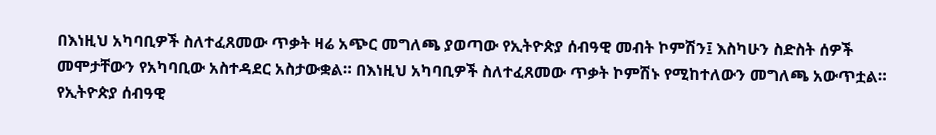በእነዚህ አካባቢዎች ስለተፈጸመው ጥቃት ዛሬ አጭር መግለጫ ያወጣው የኢትዮጵያ ሰብዓዊ መብት ኮምሽን፤ እስካሁን ስድስት ሰዎች መሞታቸውን የአካባቢው አስተዳደር አስታውቋል። በእነዚህ አካባቢዎች ስለተፈጸመው ጥቃት ኮምሽኑ የሚከተለውን መግለጫ አውጥቷል።
የኢትዮጵያ ሰብዓዊ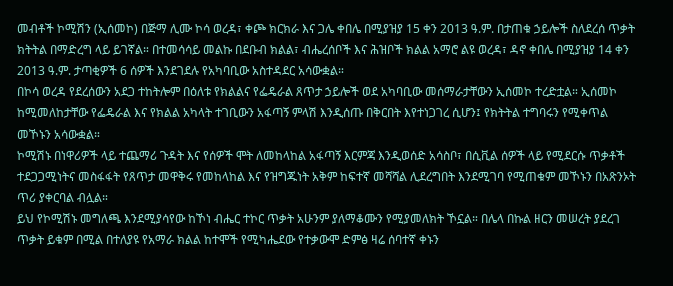መብቶች ኮሚሽን (ኢሰመኮ) በጅማ ሊሙ ኮሳ ወረዳ፣ ቀጮ ክርክራ እና ጋሌ ቀበሌ በሚያዝያ 15 ቀን 2013 ዓ.ም. በታጠቁ ኃይሎች ስለደረሰ ጥቃት ክትትል በማድረግ ላይ ይገኛል። በተመሳሳይ መልኩ በደቡብ ክልል፣ ብሔረሰቦች እና ሕዝቦች ክልል አማሮ ልዩ ወረዳ፣ ዳኖ ቀበሌ በሚያዝያ 14 ቀን 2013 ዓ.ም. ታጣቂዎች 6 ሰዎች እንደገደሉ የአካባቢው አስተዳደር አሳውቋል።
በኮሳ ወረዳ የደረሰውን አደጋ ተከትሎም በዕለቱ የክልልና የፌዴራል ጸጥታ ኃይሎች ወደ አካባቢው መሰማራታቸውን ኢሰመኮ ተረድቷል። ኢሰመኮ ከሚመለከታቸው የፌዴራል እና የክልል አካላት ተገቢውን አፋጣኝ ምላሽ እንዲሰጡ በቅርበት እየተነጋገረ ሲሆን፤ የክትትል ተግባሩን የሚቀጥል መኾኑን አሳውቋል።
ኮሚሽኑ በነዋሪዎች ላይ ተጨማሪ ጉዳት እና የሰዎች ሞት ለመከላከል አፋጣኝ እርምጃ እንዲወሰድ አሳስቦ፣ በሲቪል ሰዎች ላይ የሚደርሱ ጥቃቶች ተደጋጋሚነትና መስፋፋት የጸጥታ መዋቅሩ የመከላከል እና የዝግጁነት አቅም ከፍተኛ መሻሻል ሊደረግበት እንደሚገባ የሚጠቁም መኾኑን በአጽንኦት ጥሪ ያቀርባል ብሏል።
ይህ የኮሚሽኑ መግለጫ እንደሚያሳየው ከኾነ ብሔር ተኮር ጥቃት አሁንም ያለማቆሙን የሚያመለክት ኾኗል። በሌላ በኩል ዘርን መሠረት ያደረገ ጥቃት ይቁም በሚል በተለያዩ የአማራ ክልል ከተሞች የሚካሔደው የተቃውሞ ድምፅ ዛሬ ሰባተኛ ቀኑን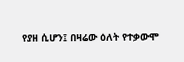የያዘ ሲሆን፤ በዛሬው ዕለት የተቃውሞ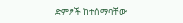ድምፆች ከተሰማባቸው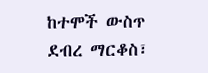ከተሞች ውስጥ ደብረ ማርቆስ፣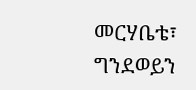መርሃቤቴ፣ ግንደወይን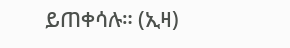ይጠቀሳሉ። (ኢዛ)